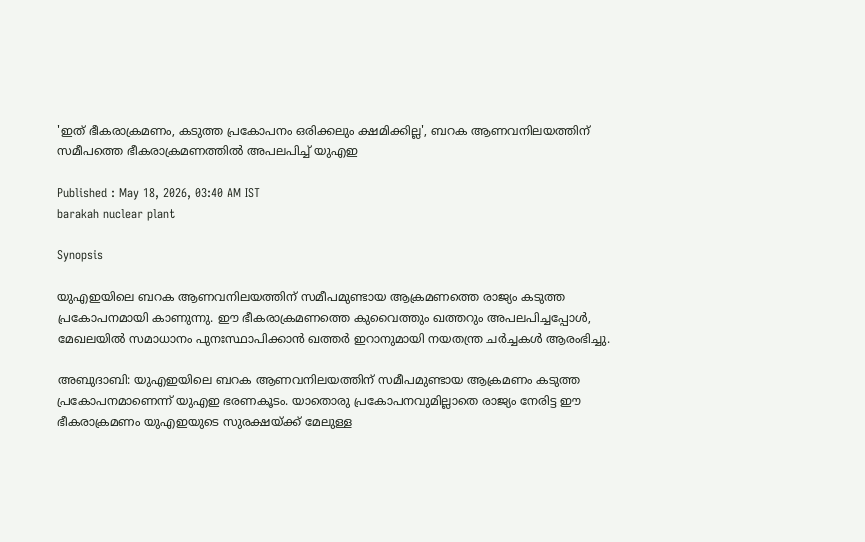'ഇത് ഭീകരാക്രമണം, കടുത്ത പ്രകോപനം ഒരിക്കലും ക്ഷമിക്കില്ല', ബറക ആണവനിലയത്തിന് സമീപത്തെ ഭീകരാക്രമണത്തിൽ അപലപിച്ച് യുഎഇ

Published : May 18, 2026, 03:40 AM IST
barakah nuclear plant

Synopsis

യുഎഇയിലെ ബറക ആണവനിലയത്തിന് സമീപമുണ്ടായ ആക്രമണത്തെ രാജ്യം കടുത്ത പ്രകോപനമായി കാണുന്നു. ഈ ഭീകരാക്രമണത്തെ കുവൈത്തും ഖത്തറും അപലപിച്ചപ്പോൾ, മേഖലയിൽ സമാധാനം പുനഃസ്ഥാപിക്കാൻ ഖത്തർ ഇറാനുമായി നയതന്ത്ര ചർച്ചകൾ ആരംഭിച്ചു.

അബുദാബി: യുഎഇയിലെ ബറക ആണവനിലയത്തിന് സമീപമുണ്ടായ ആക്രമണം കടുത്ത പ്രകോപനമാണെന്ന് യുഎഇ ഭരണകൂടം. യാതൊരു പ്രകോപനവുമില്ലാതെ രാജ്യം നേരിട്ട ഈ ഭീകരാക്രമണം യുഎഇയുടെ സുരക്ഷയ്ക്ക് മേലുള്ള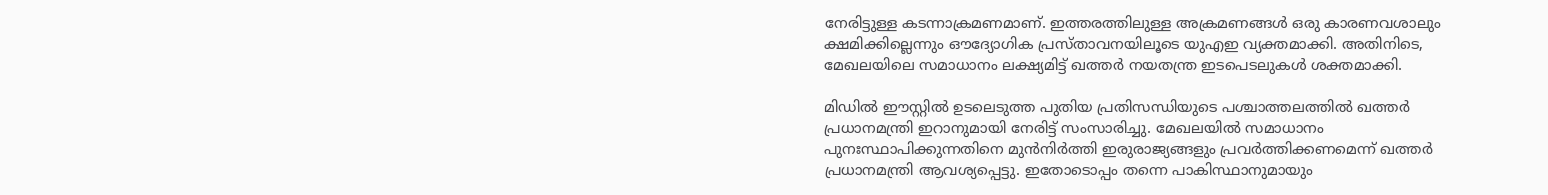നേരിട്ടുള്ള കടന്നാക്രമണമാണ്. ഇത്തരത്തിലുള്ള അക്രമണങ്ങൾ ഒരു കാരണവശാലും ക്ഷമിക്കില്ലെന്നും ഔദ്യോഗിക പ്രസ്താവനയിലൂടെ യുഎഇ വ്യക്തമാക്കി. അതിനിടെ, മേഖലയിലെ സമാധാനം ലക്ഷ്യമിട്ട് ഖത്തർ നയതന്ത്ര ഇടപെടലുകൾ ശക്തമാക്കി.

മിഡിൽ ഈസ്റ്റിൽ ഉടലെടുത്ത പുതിയ പ്രതിസന്ധിയുടെ പശ്ചാത്തലത്തിൽ ഖത്തർ പ്രധാനമന്ത്രി ഇറാനുമായി നേരിട്ട് സംസാരിച്ചു. മേഖലയിൽ സമാധാനം പുനഃസ്ഥാപിക്കുന്നതിനെ മുൻനിർത്തി ഇരുരാജ്യങ്ങളും പ്രവർത്തിക്കണമെന്ന് ഖത്തർ പ്രധാനമന്ത്രി ആവശ്യപ്പെട്ടു. ഇതോടൊപ്പം തന്നെ പാകിസ്ഥാനുമായും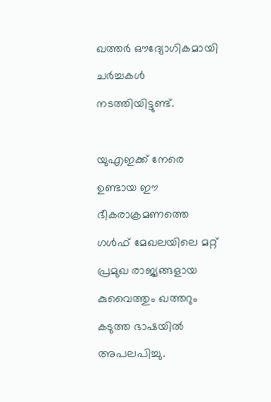ഖത്തർ ഔദ്യോഗികമായി ചർച്ചകൾ നടത്തിയിട്ടുണ്ട്.

യുഎഇക്ക് നേരെ ഉണ്ടായ ഈ ഭീകരാക്രമണത്തെ ഗൾഫ് മേഖലയിലെ മറ്റ് പ്രമുഖ രാജ്യങ്ങളായ കുവൈത്തും ഖത്തറും കടുത്ത ഭാഷയിൽ അപലപിച്ചു.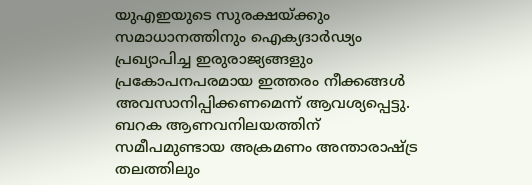യുഎഇയുടെ സുരക്ഷയ്ക്കും സമാധാനത്തിനും ഐക്യദാർഢ്യം പ്രഖ്യാപിച്ച ഇരുരാജ്യങ്ങളും പ്രകോപനപരമായ ഇത്തരം നീക്കങ്ങൾ അവസാനിപ്പിക്കണമെന്ന് ആവശ്യപ്പെട്ടു. ബറക ആണവനിലയത്തിന് സമീപമുണ്ടായ അക്രമണം അന്താരാഷ്ട്ര തലത്തിലും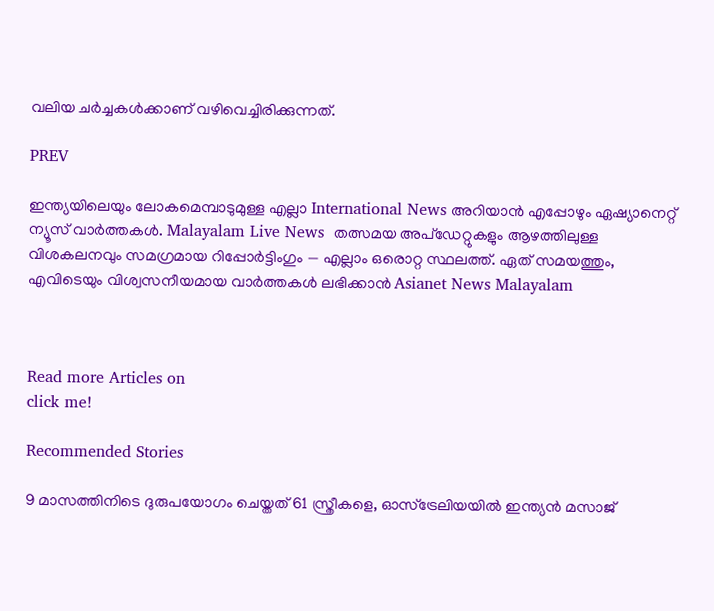വലിയ ചർച്ചകൾക്കാണ് വഴിവെച്ചിരിക്കുന്നത്.

PREV

ഇന്ത്യയിലെയും ലോകമെമ്പാടുമുള്ള എല്ലാ International News അറിയാൻ എപ്പോഴും ഏഷ്യാനെറ്റ് ന്യൂസ് വാർത്തകൾ. Malayalam Live News  തത്സമയ അപ്‌ഡേറ്റുകളും ആഴത്തിലുള്ള വിശകലനവും സമഗ്രമായ റിപ്പോർട്ടിംഗും — എല്ലാം ഒരൊറ്റ സ്ഥലത്ത്. ഏത് സമയത്തും, എവിടെയും വിശ്വസനീയമായ വാർത്തകൾ ലഭിക്കാൻ Asianet News Malayalam



Read more Articles on
click me!

Recommended Stories

9 മാസത്തിനിടെ ദുരുപയോഗം ചെയ്തത് 61 സ്ത്രീകളെ, ഓസ്ട്രേലിയയിൽ ഇന്ത്യൻ മസാജ്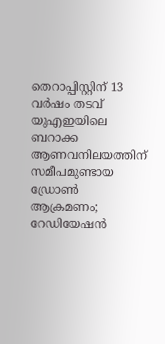തെറാപ്പിസ്റ്റിന് 13 വർഷം തടവ്
യുഎഇയിലെ ബറാക്ക ആണവനിലയത്തിന് സമീപമുണ്ടായ ഡ്രോൺ ആക്രമണം; റേഡിയേഷൻ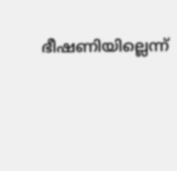ഭീഷണിയില്ലെന്ന്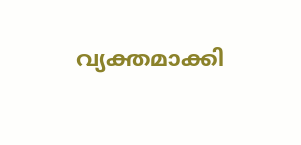വ്യക്തമാക്കി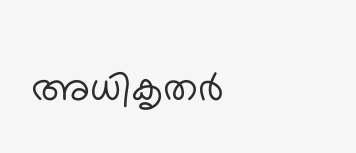അധികൃതർ